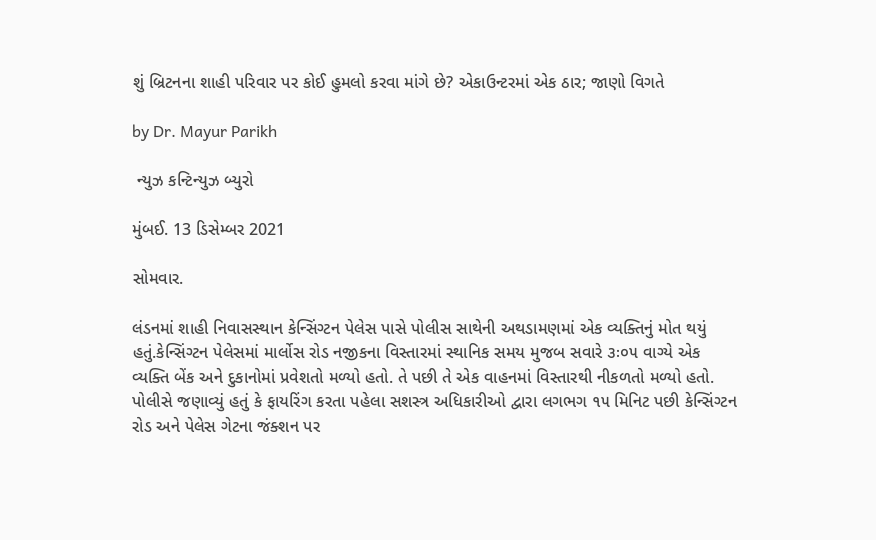શું બ્રિટનના શાહી પરિવાર પર કોઈ હુમલો કરવા માંગે છે? એકાઉન્ટરમાં એક ઠાર; જાણો વિગતે

by Dr. Mayur Parikh

 ન્યુઝ કન્ટિન્યુઝ બ્યુરો

મુંબઈ. 13 ડિસેમ્બર 2021

સોમવાર.

લંડનમાં શાહી નિવાસસ્થાન કેન્સિંગ્ટન પેલેસ પાસે પોલીસ સાથેની અથડામણમાં એક વ્યક્તિનું મોત થયું હતું.કેન્સિંગ્ટન પેલેસમાં માર્લોસ રોડ નજીકના વિસ્તારમાં સ્થાનિક સમય મુજબ સવારે ૩ઃ૦૫ વાગ્યે એક વ્યક્તિ બેંક અને દુકાનોમાં પ્રવેશતો મળ્યો હતો. તે પછી તે એક વાહનમાં વિસ્તારથી નીકળતો મળ્યો હતો. પોલીસે જણાવ્યું હતું કે ફાયરિંગ કરતા પહેલા સશસ્ત્ર અધિકારીઓ દ્વારા લગભગ ૧૫ મિનિટ પછી કેન્સિંગ્ટન રોડ અને પેલેસ ગેટના જંક્શન પર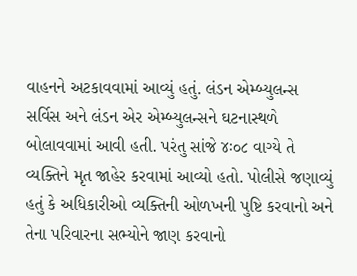વાહનને અટકાવવામાં આવ્યું હતું. લંડન એમ્બ્યુલન્સ સર્વિસ અને લંડન એર એમ્બ્યુલન્સને ઘટનાસ્થળે બોલાવવામાં આવી હતી. પરંતુ સાંજે ૪ઃ૦૮ વાગ્યે તે વ્યક્તિને મૃત જાહેર કરવામાં આવ્યો હતો. પોલીસે જણાવ્યું હતું કે અધિકારીઓ વ્યક્તિની ઓળખની પુષ્ટિ કરવાનો અને તેના પરિવારના સભ્યોને જાણ કરવાનો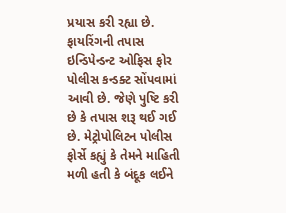પ્રયાસ કરી રહ્યા છે. ફાયરિંગની તપાસ ઇન્ડિપેન્ડન્ટ ઓફિસ ફોર પોલીસ કન્ડક્ટ સોંપવામાં આવી છે. જેણે પુષ્ટિ કરી છે કે તપાસ શરૂ થઈ ગઈ છે. મેટ્રોપોલિટન પોલીસ ફોર્સે કહ્યું કે તેમને માહિતી મળી હતી કે બંદૂક લઈને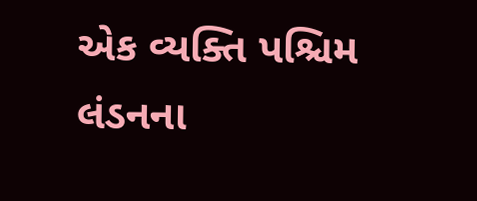એક વ્યક્તિ પશ્ચિમ લંડનના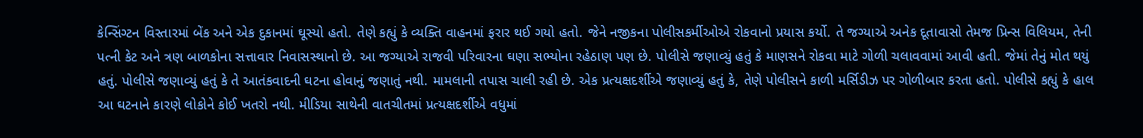કેન્સિંગ્ટન વિસ્તારમાં બેંક અને એક દુકાનમાં ઘૂસ્યો હતો. તેણે કહ્યું કે વ્યક્તિ વાહનમાં ફરાર થઈ ગયો હતો. જેને નજીકના પોલીસકર્મીઓએ રોકવાનો પ્રયાસ કર્યો. તે જગ્યાએ અનેક દૂતાવાસો તેમજ પ્રિન્સ વિલિયમ, તેની પત્ની કેટ અને ત્રણ બાળકોના સત્તાવાર નિવાસસ્થાનો છે. આ જગ્યાએ રાજવી પરિવારના ઘણા સભ્યોના રહેઠાણ પણ છે. પોલીસે જણાવ્યું હતું કે માણસને રોકવા માટે ગોળી ચલાવવામાં આવી હતી. જેમાં તેનું મોત થયું હતું. પોલીસે જણાવ્યું હતું કે તે આતંકવાદની ઘટના હોવાનું જણાતું નથી. મામલાની તપાસ ચાલી રહી છે. એક પ્રત્યક્ષદર્શીએ જણાવ્યું હતું કે, તેણે પોલીસને કાળી મર્સિડીઝ પર ગોળીબાર કરતા હતો. પોલીસે કહ્યું કે હાલ આ ઘટનાને કારણે લોકોને કોઈ ખતરો નથી. મીડિયા સાથેની વાતચીતમાં પ્રત્યક્ષદર્શીએ વધુમાં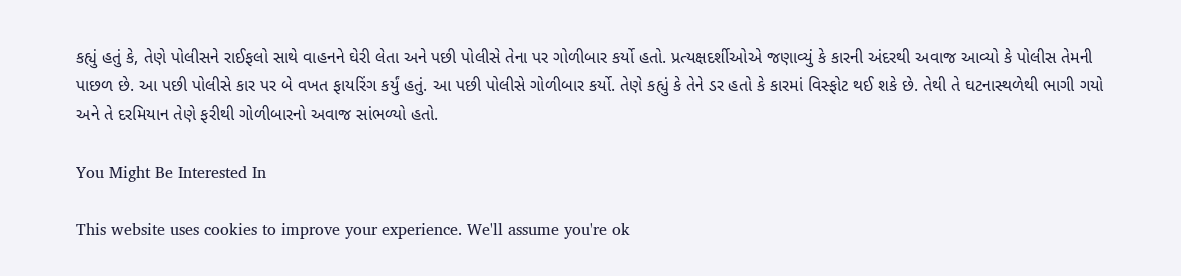કહ્યું હતું કે, તેણે પોલીસને રાઈફલો સાથે વાહનને ઘેરી લેતા અને પછી પોલીસે તેના પર ગોળીબાર કર્યો હતો. પ્રત્યક્ષદર્શીઓએ જણાવ્યું કે કારની અંદરથી અવાજ આવ્યો કે પોલીસ તેમની પાછળ છે. આ પછી પોલીસે કાર પર બે વખત ફાયરિંગ કર્યું હતું. આ પછી પોલીસે ગોળીબાર કર્યો. તેણે કહ્યું કે તેને ડર હતો કે કારમાં વિસ્ફોટ થઈ શકે છે. તેથી તે ઘટનાસ્થળેથી ભાગી ગયો અને તે દરમિયાન તેણે ફરીથી ગોળીબારનો અવાજ સાંભળ્યો હતો.

You Might Be Interested In

This website uses cookies to improve your experience. We'll assume you're ok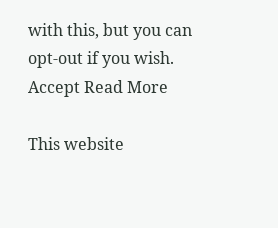with this, but you can opt-out if you wish. Accept Read More

This website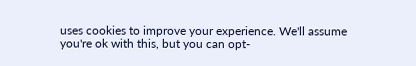uses cookies to improve your experience. We'll assume you're ok with this, but you can opt-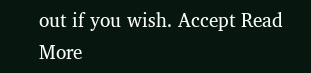out if you wish. Accept Read More